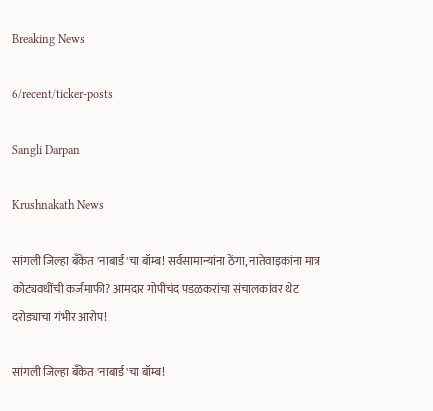Breaking News

6/recent/ticker-posts

Sangli Darpan

Krushnakath News

सांगली जिल्हा बँकेत 'नाबार्ड'चा बॉम्ब! सर्वसामान्यांना ठेंगा, नातेवाइकांना मात्र कोट्यवधींची कर्जमाफी? आमदार गोपीचंद पडळकरांचा संचालकांवर थेट दरोड्याचा गंभीर आरोप!

सांगली जिल्हा बँकेत 'नाबार्ड'चा बॉम्ब!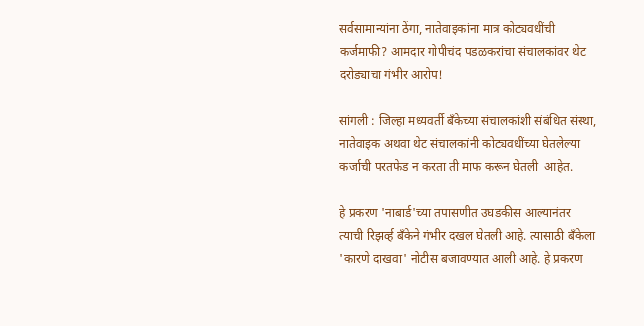सर्वसामान्यांना ठेंगा, नातेवाइकांना मात्र कोट्यवधींची कर्जमाफी? आमदार गोपीचंद पडळकरांचा संचालकांवर थेट दरोड्याचा गंभीर आरोप!

सांगली : जिल्हा मध्यवर्ती बँकेच्या संचालकांशी संबंधित संस्था, नातेवाइक अथवा थेट संचालकांनी कोट्यवधींच्या घेतलेल्या कर्जाची परतफेड न करता ती माफ करून घेतली  आहेत.

हे प्रकरण 'नाबार्ड'च्या तपासणीत उघडकीस आल्यानंतर त्याची रिझर्व्ह बँकेने गंभीर दखल घेतली आहे. त्यासाठी बँकेला 'कारणे दाखवा' नोटीस बजावण्यात आली आहे. हे प्रकरण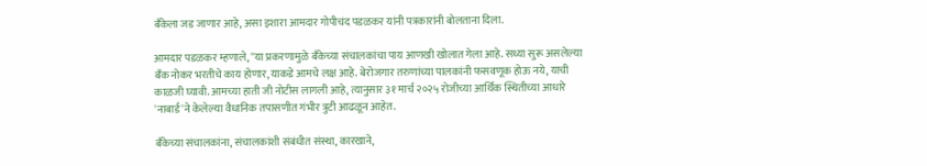बँकेला जड जाणार आहे, असा इशारा आमदार गोपीचंद पडळकर यांनी पत्रकारांनी बोलताना दिला.

आमदार पडळकर म्हणाले, ''या प्रकरणामुळे बँकेच्या संचालकांचा पाय आणखी खोलात गेला आहे. सध्या सुरू असलेल्या बँक नोकर भरतीचे काय होणार, याकडे आमचे लक्ष आहे. बेरोजगार तरुणांच्या पालकांनी फसवणूक होऊ नये, याची काळजी घ्यावी. आमच्या हाती जी नोटीस लागली आहे, त्यानुसार ३१ मार्च २०२५ रोजीच्या आर्थिक स्थितीच्या आधारे 'नाबार्ड'ने केलेल्या वैधानिक तपासणीत गंभीर त्रुटी आढळून आहेत.

बँकेच्या संचालकांना, संचालकांशी संबंधीत संस्था, कारखाने,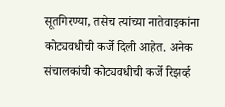सूतगिरण्या, तसेच त्यांच्या नातेवाइकांना कोट्यवधीची कर्जे दिली आहेत. अनेक संचालकांची कोट्यवधीची कर्जे रिझर्व्ह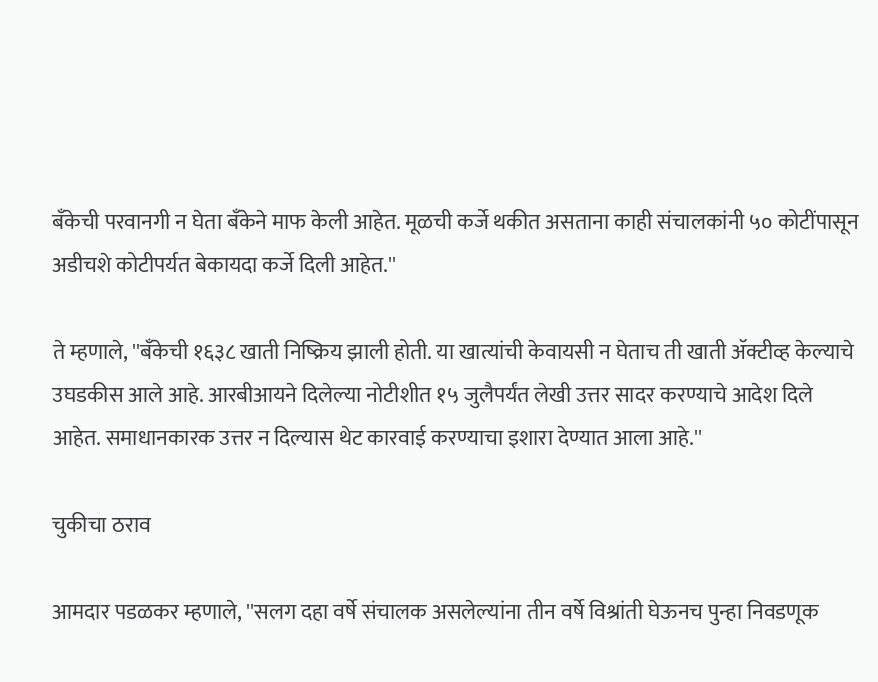बँकेची परवानगी न घेता बँकेने माफ केली आहेत. मूळची कर्जे थकीत असताना काही संचालकांनी ५० कोटींपासून अडीचशे कोटीपर्यत बेकायदा कर्जे दिली आहेत.''

ते म्हणाले, ''बँकेची १६३८ खाती निष्क्रिय झाली होती. या खात्यांची केवायसी न घेताच ती खाती ॲक्टीव्ह केल्याचे उघडकीस आले आहे. आरबीआयने दिलेल्या नोटीशीत १५ जुलैपर्यंत लेखी उत्तर सादर करण्याचे आदेश दिले आहेत. समाधानकारक उत्तर न दिल्यास थेट कारवाई करण्याचा इशारा देण्यात आला आहे.''

चुकीचा ठराव

आमदार पडळकर म्हणाले, ''सलग दहा वर्षे संचालक असलेल्यांना तीन वर्षे विश्रांती घेऊनच पुन्हा निवडणूक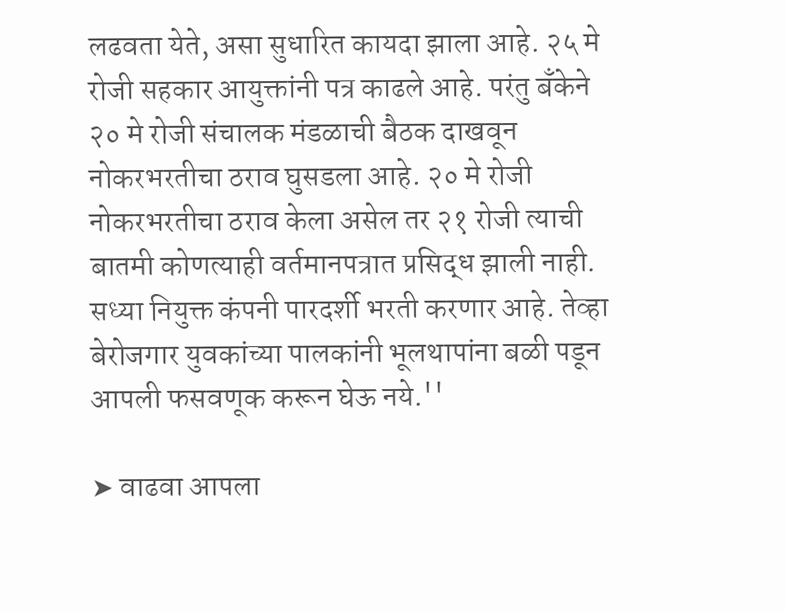लढवता येते, असा सुधारित कायदा झाला आहे. २५ मे रोजी सहकार आयुक्तांनी पत्र काढले आहे. परंतु बँकेने २० मे रोजी संचालक मंडळाची बैठक दाखवून नोकरभरतीचा ठराव घुसडला आहे. २० मे रोजी नोकरभरतीचा ठराव केला असेल तर २१ रोजी त्याची बातमी कोणत्याही वर्तमानपत्रात प्रसिद्ध झाली नाही. सध्या नियुक्त कंपनी पारदर्शी भरती करणार आहे. तेव्हा बेरोजगार युवकांच्या पालकांनी भूलथापांना बळी पडून आपली फसवणूक करून घेऊ नये.''

➤ वाढवा आपला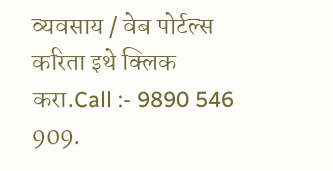व्यवसाय / वेब पोर्टल्स करिता इथे क्लिक करा.Call :- 9890 546 909.